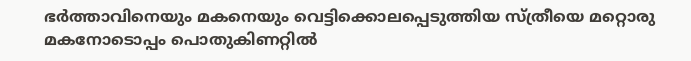ഭര്‍ത്താവിനെയും മകനെയും വെട്ടിക്കൊലപ്പെടുത്തിയ സ്ത്രീയെ മറ്റൊരു മകനോടൊപ്പം പൊതുകിണറ്റില്‍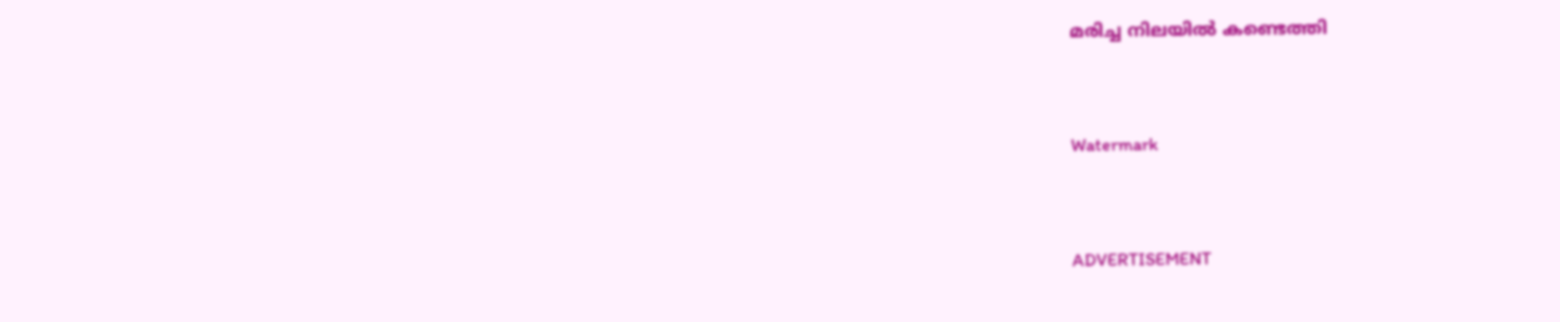മരിച്ച നിലയില്‍ കണ്ടെത്തി


Watermark


ADVERTISEMENT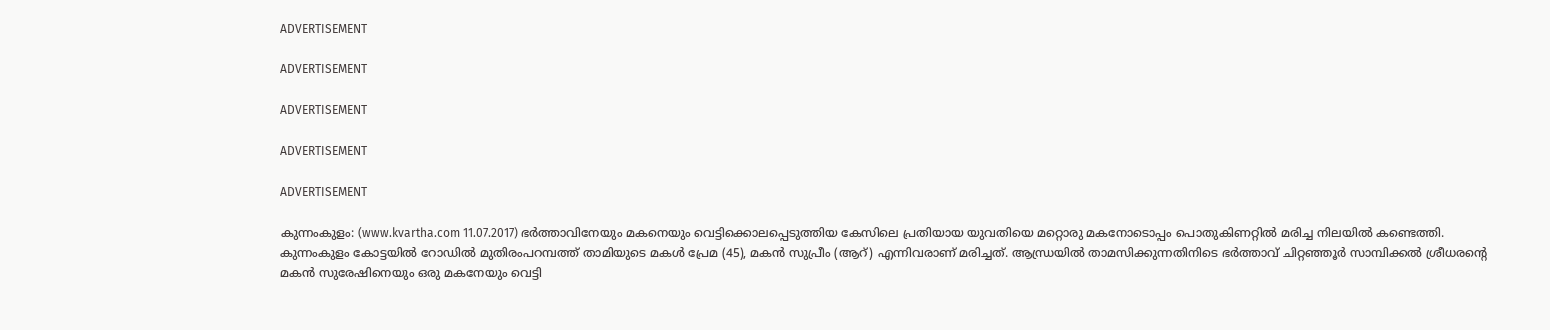ADVERTISEMENT

ADVERTISEMENT

ADVERTISEMENT

ADVERTISEMENT

ADVERTISEMENT

കുന്നംകുളം: (www.kvartha.com 11.07.2017) ഭര്‍ത്താവിനേയും മകനെയും വെട്ടിക്കൊലപ്പെടുത്തിയ കേസിലെ പ്രതിയായ യുവതിയെ മറ്റൊരു മകനോടൊപ്പം പൊതുകിണറ്റില്‍ മരിച്ച നിലയില്‍ കണ്ടെത്തി. കുന്നംകുളം കോട്ടയില്‍ റോഡില്‍ മുതിരംപറമ്പത്ത് താമിയുടെ മകള്‍ പ്രേമ (45), മകന്‍ സുപ്രീം (ആറ്) എന്നിവരാണ് മരിച്ചത്. ആന്ധ്രയില്‍ താമസിക്കുന്നതിനിടെ ഭര്‍ത്താവ് ചിറ്റഞ്ഞൂര്‍ സാമ്പിക്കല്‍ ശ്രീധരന്റെ മകന്‍ സുരേഷിനെയും ഒരു മകനേയും വെട്ടി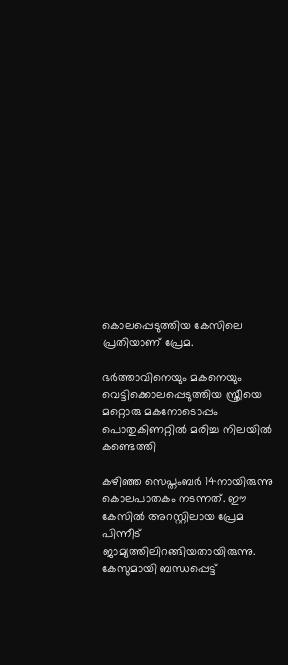കൊലപ്പെടുത്തിയ കേസിലെ പ്രതിയാണ് പ്രേമ.

ഭര്‍ത്താവിനെയും മകനെയും വെട്ടിക്കൊലപ്പെടുത്തിയ സ്ത്രീയെ മറ്റൊരു മകനോടൊപ്പം പൊതുകിണറ്റില്‍ മരിച്ച നിലയില്‍ കണ്ടെത്തി

കഴിഞ്ഞ സെപ്തംബര്‍ 14നായിരുന്നു കൊലപാതകം നടന്നത്. ഈ കേസില്‍ അറസ്റ്റിലായ പ്രേമ പിന്നീട് ജാമ്യത്തിലിറങ്ങിയതായിരുന്നു. കേസുമായി ബന്ധപ്പെട്ട്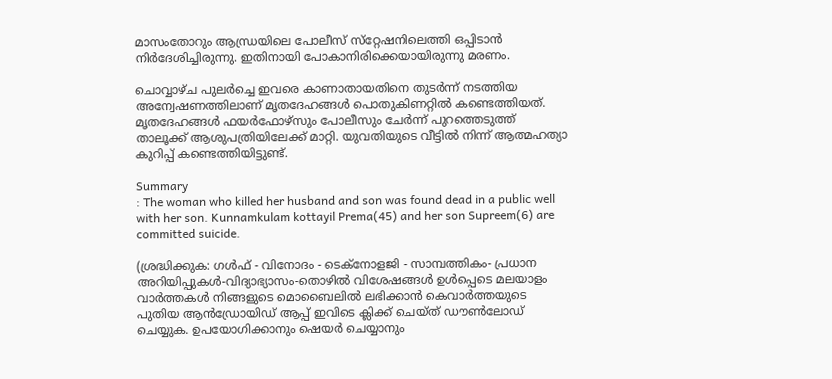മാസംതോറും ആന്ധ്രയിലെ പോലീസ് സ്‌റ്റേഷനിലെത്തി ഒപ്പിടാന്‍ നിര്‍ദേശിച്ചിരുന്നു. ഇതിനായി പോകാനിരിക്കെയായിരുന്നു മരണം.

ചൊവ്വാഴ്ച പുലര്‍ച്ചെ ഇവരെ കാണാതായതിനെ തുടര്‍ന്ന് നടത്തിയ അന്വേഷണത്തിലാണ് മൃതദേഹങ്ങള്‍ പൊതുകിണറ്റില്‍ കണ്ടെത്തിയത്. മൃതദേഹങ്ങള്‍ ഫയര്‍ഫോഴ്‌സും പോലീസും ചേര്‍ന്ന് പുറത്തെടുത്ത് താലൂക്ക് ആശുപത്രിയിലേക്ക് മാറ്റി. യുവതിയുടെ വീട്ടില്‍ നിന്ന് ആത്മഹത്യാ കുറിപ്പ് കണ്ടെത്തിയിട്ടുണ്ട്.

Summary
: The woman who killed her husband and son was found dead in a public well with her son. Kunnamkulam kottayil Prema(45) and her son Supreem(6) are committed suicide.

(ശ്രദ്ധിക്കുക: ഗൾഫ് - വിനോദം - ടെക്നോളജി - സാമ്പത്തികം- പ്രധാന അറിയിപ്പുകൾ-വിദ്യാഭ്യാസം-തൊഴിൽ വിശേഷങ്ങൾ ഉൾപ്പെടെ മലയാളം വാർത്തകൾ നിങ്ങളുടെ മൊബൈലിൽ ലഭിക്കാൻ കെവാർത്തയുടെ പുതിയ ആൻഡ്രോയിഡ് ആപ്പ് ഇവിടെ ക്ലിക്ക് ചെയ്ത് ഡൗൺലോഡ് ചെയ്യുക. ഉപയോഗിക്കാനും ഷെയർ ചെയ്യാനും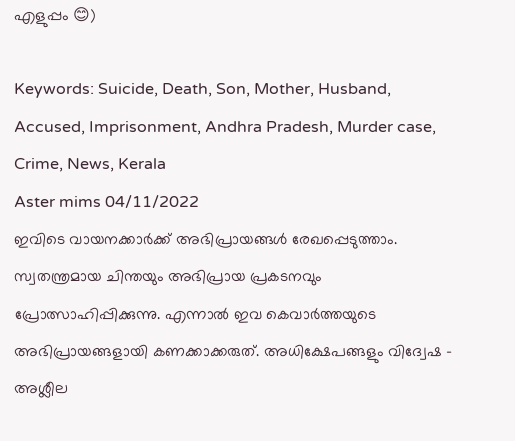എളുപ്പം 😊)

Keywords: Suicide, Death, Son, Mother, Husband, Accused, Imprisonment, Andhra Pradesh, Murder case, Crime, News, Kerala
Aster mims 04/11/2022
ഇവിടെ വായനക്കാർക്ക് അഭിപ്രായങ്ങൾ രേഖപ്പെടുത്താം. സ്വതന്ത്രമായ ചിന്തയും അഭിപ്രായ പ്രകടനവും പ്രോത്സാഹിപ്പിക്കുന്നു. എന്നാൽ ഇവ കെവാർത്തയുടെ അഭിപ്രായങ്ങളായി കണക്കാക്കരുത്. അധിക്ഷേപങ്ങളും വിദ്വേഷ - അശ്ലീല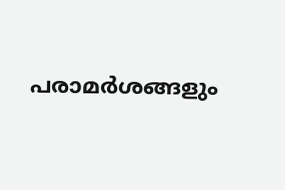പരാമർശങ്ങളും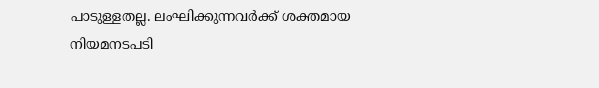പാടുള്ളതല്ല. ലംഘിക്കുന്നവർക്ക് ശക്തമായ നിയമനടപടി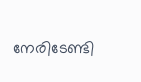നേരിടേണ്ടി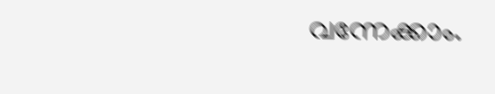വന്നേക്കാം.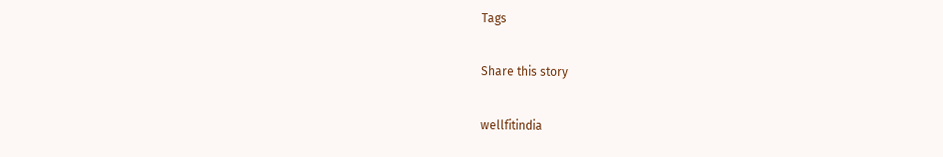Tags

Share this story

wellfitindia